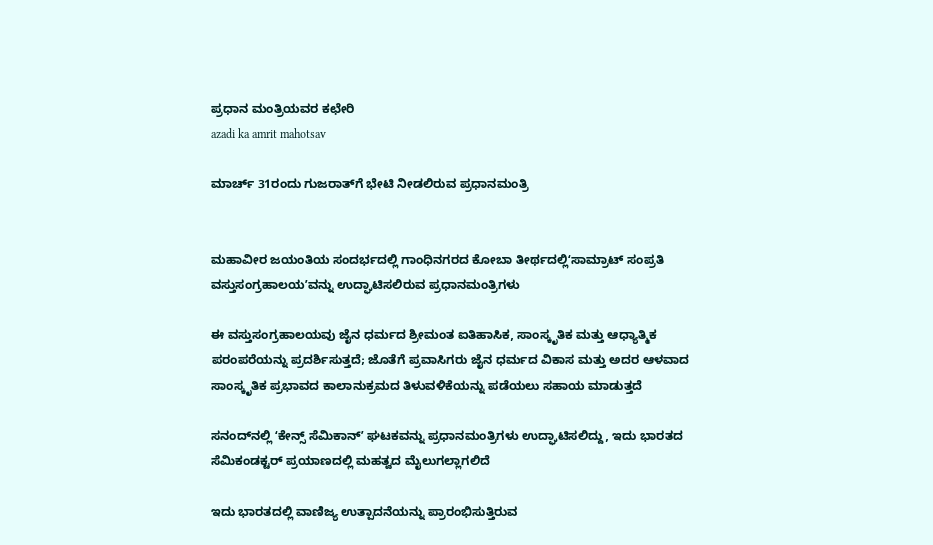ಪ್ರಧಾನ ಮಂತ್ರಿಯವರ ಕಛೇರಿ
azadi ka amrit mahotsav

ಮಾರ್ಚ್ 31ರಂದು ಗುಜರಾತ್‌ಗೆ ಭೇಟಿ ನೀಡಲಿರುವ ಪ್ರಧಾನಮಂತ್ರಿ


ಮಹಾವೀರ ಜಯಂತಿಯ ಸಂದರ್ಭದಲ್ಲಿ ಗಾಂಧಿನಗರದ ಕೋಬಾ ತೀರ್ಥದಲ್ಲಿʻಸಾಮ್ರಾಟ್ ಸಂಪ್ರತಿ ವಸ್ತುಸಂಗ್ರಹಾಲಯʼವನ್ನು ಉದ್ಘಾಟಿಸಲಿರುವ ಪ್ರಧಾನಮಂತ್ರಿಗಳು

ಈ ವಸ್ತುಸಂಗ್ರಹಾಲಯವು ಜೈನ ಧರ್ಮದ ಶ್ರೀಮಂತ ಐತಿಹಾಸಿಕ, ಸಾಂಸ್ಕೃತಿಕ ಮತ್ತು ಆಧ್ಯಾತ್ಮಿಕ ಪರಂಪರೆಯನ್ನು ಪ್ರದರ್ಶಿಸುತ್ತದೆ; ಜೊತೆಗೆ ಪ್ರವಾಸಿಗರು ಜೈನ ಧರ್ಮದ ವಿಕಾಸ ಮತ್ತು ಅದರ ಆಳವಾದ ಸಾಂಸ್ಕೃತಿಕ ಪ್ರಭಾವದ ಕಾಲಾನುಕ್ರಮದ ತಿಳುವಳಿಕೆಯನ್ನು ಪಡೆಯಲು ಸಹಾಯ ಮಾಡುತ್ತದೆ

ಸನಂದ್‌ನಲ್ಲಿ ʻಕೇನ್ಸ್ ಸೆಮಿಕಾನ್ʼ ಘಟಕವನ್ನು ಪ್ರಧಾನಮಂತ್ರಿಗಳು ಉದ್ಘಾಟಿಸಲಿದ್ದು, ಇದು ಭಾರತದ ಸೆಮಿಕಂಡಕ್ಟರ್ ಪ್ರಯಾಣದಲ್ಲಿ ಮಹತ್ವದ ಮೈಲುಗಲ್ಲಾಗಲಿದೆ

ಇದು ಭಾರತದಲ್ಲಿ ವಾಣಿಜ್ಯ ಉತ್ಪಾದನೆಯನ್ನು ಪ್ರಾರಂಭಿಸುತ್ತಿರುವ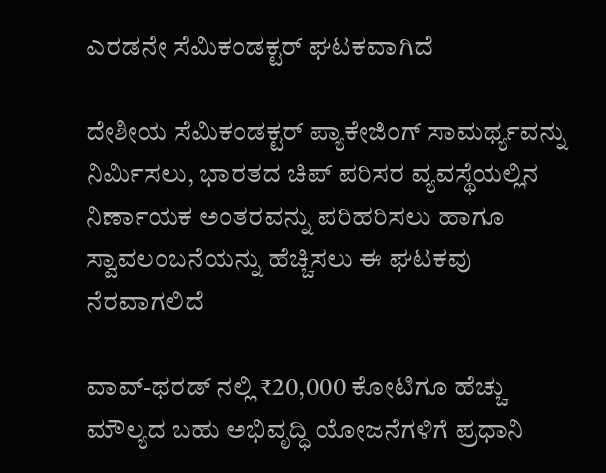ಎರಡನೇ ಸೆಮಿಕಂಡಕ್ಟರ್ ಘಟಕವಾಗಿದೆ

ದೇಶೀಯ ಸೆಮಿಕಂಡಕ್ಟರ್ ಪ್ಯಾಕೇಜಿಂಗ್ ಸಾಮರ್ಥ್ಯವನ್ನು ನಿರ್ಮಿಸಲು, ಭಾರತದ ಚಿಪ್ ಪರಿಸರ ವ್ಯವಸ್ಥೆಯಲ್ಲಿನ ನಿರ್ಣಾಯಕ ಅಂತರವನ್ನು ಪರಿಹರಿಸಲು ಹಾಗೂ ಸ್ವಾವಲಂಬನೆಯನ್ನು ಹೆಚ್ಚಿಸಲು ಈ ಘಟಕವು ನೆರವಾಗಲಿದೆ

ವಾವ್-ಥರಡ್ ನಲ್ಲಿ ₹20,000 ಕೋಟಿಗೂ ಹೆಚ್ಚು ಮೌಲ್ಯದ ಬಹು ಅಭಿವೃದ್ಧಿ ಯೋಜನೆಗಳಿಗೆ ಪ್ರಧಾನಿ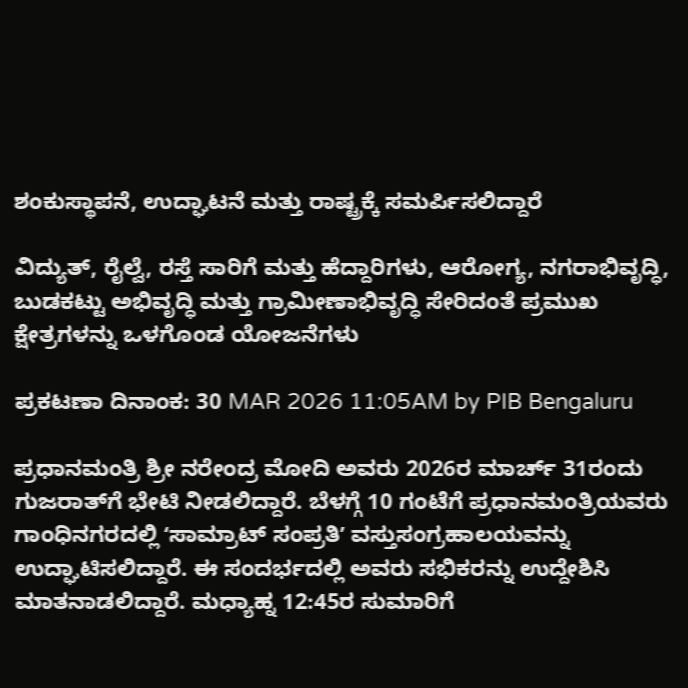ಶಂಕುಸ್ಥಾಪನೆ, ಉದ್ಘಾಟನೆ ಮತ್ತು ರಾಷ್ಟ್ರಕ್ಕೆ ಸಮರ್ಪಿಸಲಿದ್ದಾರೆ

ವಿದ್ಯುತ್, ರೈಲ್ವೆ, ರಸ್ತೆ ಸಾರಿಗೆ ಮತ್ತು ಹೆದ್ದಾರಿಗಳು, ಆರೋಗ್ಯ, ನಗರಾಭಿವೃದ್ಧಿ, ಬುಡಕಟ್ಟು ಅಭಿವೃದ್ಧಿ ಮತ್ತು ಗ್ರಾಮೀಣಾಭಿವೃದ್ಧಿ ಸೇರಿದಂತೆ ಪ್ರಮುಖ ಕ್ಷೇತ್ರಗಳನ್ನು ಒಳಗೊಂಡ ಯೋಜನೆಗಳು

ಪ್ರಕಟಣಾ ದಿನಾಂಕ: 30 MAR 2026 11:05AM by PIB Bengaluru

ಪ್ರಧಾನಮಂತ್ರಿ ಶ್ರೀ ನರೇಂದ್ರ ಮೋದಿ ಅವರು 2026ರ ಮಾರ್ಚ್ 31ರಂದು ಗುಜರಾತ್‌ಗೆ ಭೇಟಿ ನೀಡಲಿದ್ದಾರೆ. ಬೆಳಗ್ಗೆ 10 ಗಂಟೆಗೆ ಪ್ರಧಾನಮಂತ್ರಿಯವರು ಗಾಂಧಿನಗರದಲ್ಲಿ ʻಸಾಮ್ರಾಟ್ ಸಂಪ್ರತಿʼ ವಸ್ತುಸಂಗ್ರಹಾಲಯವನ್ನು ಉದ್ಘಾಟಿಸಲಿದ್ದಾರೆ. ಈ ಸಂದರ್ಭದಲ್ಲಿ ಅವರು ಸಭಿಕರನ್ನು ಉದ್ದೇಶಿಸಿ ಮಾತನಾಡಲಿದ್ದಾರೆ. ಮಧ್ಯಾಹ್ನ 12:45ರ ಸುಮಾರಿಗೆ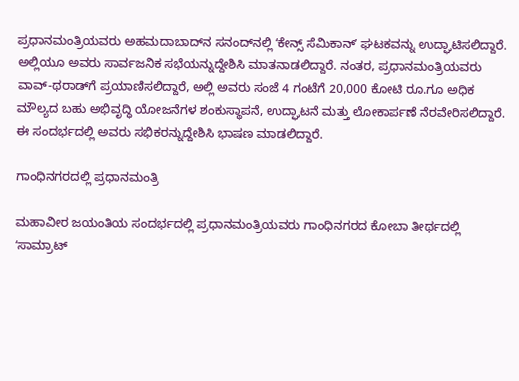ಪ್ರಧಾನಮಂತ್ರಿಯವರು ಅಹಮದಾಬಾದ್‌ನ ಸನಂದ್‌ನಲ್ಲಿ ʻಕೇನ್ಸ್ ಸೆಮಿಕಾನ್ʼ ಘಟಕವನ್ನು ಉದ್ಘಾಟಿಸಲಿದ್ದಾರೆ. ಅಲ್ಲಿಯೂ ಅವರು ಸಾರ್ವಜನಿಕ ಸಭೆಯನ್ನುದ್ದೇಶಿಸಿ ಮಾತನಾಡಲಿದ್ದಾರೆ. ನಂತರ, ಪ್ರಧಾನಮಂತ್ರಿಯವರು ವಾವ್-ಥರಾಡ್‌ಗೆ ಪ್ರಯಾಣಿಸಲಿದ್ದಾರೆ, ಅಲ್ಲಿ ಅವರು ಸಂಜೆ 4 ಗಂಟೆಗೆ 20,000 ಕೋಟಿ ರೂ.ಗೂ ಅಧಿಕ ಮೌಲ್ಯದ ಬಹು ಅಭಿವೃದ್ಧಿ ಯೋಜನೆಗಳ ಶಂಕುಸ್ಥಾಪನೆ, ಉದ್ಘಾಟನೆ ಮತ್ತು ಲೋಕಾರ್ಪಣೆ ನೆರವೇರಿಸಲಿದ್ದಾರೆ. ಈ ಸಂದರ್ಭದಲ್ಲಿ ಅವರು ಸಭಿಕರನ್ನುದ್ದೇಶಿಸಿ ಭಾಷಣ ಮಾಡಲಿದ್ದಾರೆ.

ಗಾಂಧಿನಗರದಲ್ಲಿ ಪ್ರಧಾನಮಂತ್ರಿ

ಮಹಾವೀರ ಜಯಂತಿಯ ಸಂದರ್ಭದಲ್ಲಿ ಪ್ರಧಾನಮಂತ್ರಿಯವರು ಗಾಂಧಿನಗರದ ಕೋಬಾ ತೀರ್ಥದಲ್ಲಿ ʻಸಾಮ್ರಾಟ್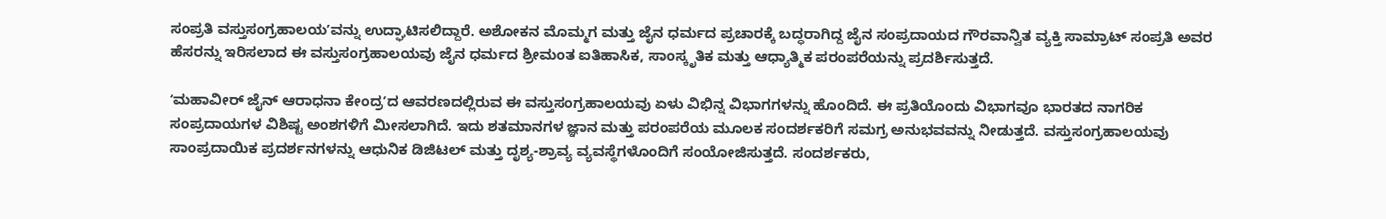ಸಂಪ್ರತಿ ವಸ್ತುಸಂಗ್ರಹಾಲಯʼವನ್ನು ಉದ್ಘಾಟಿಸಲಿದ್ದಾರೆ. ಅಶೋಕನ ಮೊಮ್ಮಗ ಮತ್ತು ಜೈನ ಧರ್ಮದ ಪ್ರಚಾರಕ್ಕೆ ಬದ್ಧರಾಗಿದ್ದ ಜೈನ ಸಂಪ್ರದಾಯದ ಗೌರವಾನ್ವಿತ ವ್ಯಕ್ತಿ ಸಾಮ್ರಾಟ್ ಸಂಪ್ರತಿ ಅವರ ಹೆಸರನ್ನು ಇರಿಸಲಾದ ಈ ವಸ್ತುಸಂಗ್ರಹಾಲಯವು ಜೈನ ಧರ್ಮದ ಶ್ರೀಮಂತ ಐತಿಹಾಸಿಕ, ಸಾಂಸ್ಕೃತಿಕ ಮತ್ತು ಆಧ್ಯಾತ್ಮಿಕ ಪರಂಪರೆಯನ್ನು ಪ್ರದರ್ಶಿಸುತ್ತದೆ.

ʻಮಹಾವೀರ್ ಜೈನ್ ಆರಾಧನಾ ಕೇಂದ್ರʼದ ಆವರಣದಲ್ಲಿರುವ ಈ ವಸ್ತುಸಂಗ್ರಹಾಲಯವು ಏಳು ವಿಭಿನ್ನ ವಿಭಾಗಗಳನ್ನು ಹೊಂದಿದೆ. ಈ ಪ್ರತಿಯೊಂದು ವಿಭಾಗವೂ ಭಾರತದ ನಾಗರಿಕ ಸಂಪ್ರದಾಯಗಳ ವಿಶಿಷ್ಟ ಅಂಶಗಳಿಗೆ ಮೀಸಲಾಗಿದೆ. ಇದು ಶತಮಾನಗಳ ಜ್ಞಾನ ಮತ್ತು ಪರಂಪರೆಯ ಮೂಲಕ ಸಂದರ್ಶಕರಿಗೆ ಸಮಗ್ರ ಅನುಭವವನ್ನು ನೀಡುತ್ತದೆ. ವಸ್ತುಸಂಗ್ರಹಾಲಯವು ಸಾಂಪ್ರದಾಯಿಕ ಪ್ರದರ್ಶನಗಳನ್ನು ಆಧುನಿಕ ಡಿಜಿಟಲ್ ಮತ್ತು ದೃಶ್ಯ-ಶ್ರಾವ್ಯ ವ್ಯವಸ್ಥೆಗಳೊಂದಿಗೆ ಸಂಯೋಜಿಸುತ್ತದೆ. ಸಂದರ್ಶಕರು,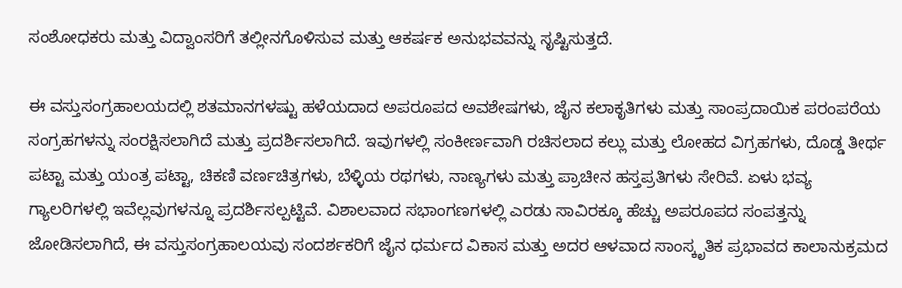ಸಂಶೋಧಕರು ಮತ್ತು ವಿದ್ವಾಂಸರಿಗೆ ತಲ್ಲೀನಗೊಳಿಸುವ ಮತ್ತು ಆಕರ್ಷಕ ಅನುಭವವನ್ನು ಸೃಷ್ಟಿಸುತ್ತದೆ.

ಈ ವಸ್ತುಸಂಗ್ರಹಾಲಯದಲ್ಲಿ ಶತಮಾನಗಳಷ್ಟು ಹಳೆಯದಾದ ಅಪರೂಪದ ಅವಶೇಷಗಳು, ಜೈನ ಕಲಾಕೃತಿಗಳು ಮತ್ತು ಸಾಂಪ್ರದಾಯಿಕ ಪರಂಪರೆಯ ಸಂಗ್ರಹಗಳನ್ನು ಸಂರಕ್ಷಿಸಲಾಗಿದೆ ಮತ್ತು ಪ್ರದರ್ಶಿಸಲಾಗಿದೆ. ಇವುಗಳಲ್ಲಿ ಸಂಕೀರ್ಣವಾಗಿ ರಚಿಸಲಾದ ಕಲ್ಲು ಮತ್ತು ಲೋಹದ ವಿಗ್ರಹಗಳು, ದೊಡ್ಡ ತೀರ್ಥ ಪಟ್ಟಾ ಮತ್ತು ಯಂತ್ರ ಪಟ್ಟಾ, ಚಿಕಣಿ ವರ್ಣಚಿತ್ರಗಳು, ಬೆಳ್ಳಿಯ ರಥಗಳು, ನಾಣ್ಯಗಳು ಮತ್ತು ಪ್ರಾಚೀನ ಹಸ್ತಪ್ರತಿಗಳು ಸೇರಿವೆ. ಏಳು ಭವ್ಯ ಗ್ಯಾಲರಿಗಳಲ್ಲಿ ಇವೆಲ್ಲವುಗಳನ್ನೂ ಪ್ರದರ್ಶಿಸಲ್ಪಟ್ಟಿವೆ. ವಿಶಾಲವಾದ ಸಭಾಂಗಣಗಳಲ್ಲಿ ಎರಡು ಸಾವಿರಕ್ಕೂ ಹೆಚ್ಚು ಅಪರೂಪದ ಸಂಪತ್ತನ್ನು ಜೋಡಿಸಲಾಗಿದೆ, ಈ ವಸ್ತುಸಂಗ್ರಹಾಲಯವು ಸಂದರ್ಶಕರಿಗೆ ಜೈನ ಧರ್ಮದ ವಿಕಾಸ ಮತ್ತು ಅದರ ಆಳವಾದ ಸಾಂಸ್ಕೃತಿಕ ಪ್ರಭಾವದ ಕಾಲಾನುಕ್ರಮದ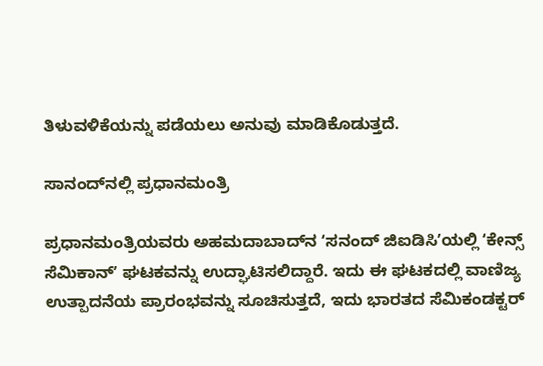ತಿಳುವಳಿಕೆಯನ್ನು ಪಡೆಯಲು ಅನುವು ಮಾಡಿಕೊಡುತ್ತದೆ.

ಸಾನಂದ್‌ನಲ್ಲಿ ಪ್ರಧಾನಮಂತ್ರಿ

ಪ್ರಧಾನಮಂತ್ರಿಯವರು ಅಹಮದಾಬಾದ್‌ನ ʻಸನಂದ್ ಜಿಐಡಿಸಿʼಯಲ್ಲಿ ʻಕೇನ್ಸ್ ಸೆಮಿಕಾನ್ʼ ಘಟಕವನ್ನು ಉದ್ಘಾಟಿಸಲಿದ್ದಾರೆ. ಇದು ಈ ಘಟಕದಲ್ಲಿ ವಾಣಿಜ್ಯ ಉತ್ಪಾದನೆಯ ಪ್ರಾರಂಭವನ್ನು ಸೂಚಿಸುತ್ತದೆ, ಇದು ಭಾರತದ ಸೆಮಿಕಂಡಕ್ಟರ್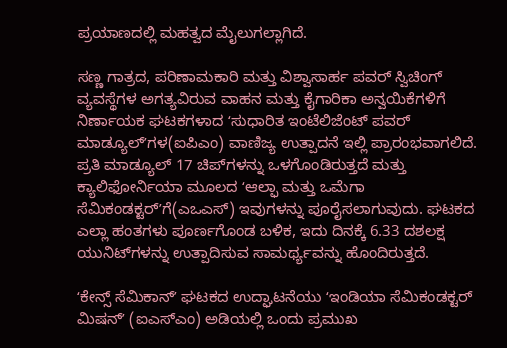ಪ್ರಯಾಣದಲ್ಲಿ ಮಹತ್ವದ ಮೈಲುಗಲ್ಲಾಗಿದೆ.

ಸಣ್ಣ ಗಾತ್ರದ, ಪರಿಣಾಮಕಾರಿ ಮತ್ತು ವಿಶ್ವಾಸಾರ್ಹ ಪವರ್ ಸ್ವಿಚಿಂಗ್ ವ್ಯವಸ್ಥೆಗಳ ಅಗತ್ಯವಿರುವ ವಾಹನ ಮತ್ತು ಕೈಗಾರಿಕಾ ಅನ್ವಯಿಕೆಗಳಿಗೆ ನಿರ್ಣಾಯಕ ಘಟಕಗಳಾದ ʻಸುಧಾರಿತ ಇಂಟೆಲಿಜೆಂಟ್ ಪವರ್ ಮಾಡ್ಯೂಲ್‌ʼಗಳ(ಐಪಿಎಂ) ವಾಣಿಜ್ಯ ಉತ್ಪಾದನೆ ಇಲ್ಲಿ ಪ್ರಾರಂಭವಾಗಲಿದೆ. ಪ್ರತಿ ಮಾಡ್ಯೂಲ್ 17 ಚಿಪ್‌ಗಳನ್ನು ಒಳಗೊಂಡಿರುತ್ತದೆ ಮತ್ತು ಕ್ಯಾಲಿಫೋರ್ನಿಯಾ ಮೂಲದ ʻಆಲ್ಫಾ ಮತ್ತು ಒಮೆಗಾ ಸೆಮಿಕಂಡಕ್ಟರ್ʼಗೆ(ಎಒಎಸ್) ಇವುಗಳನ್ನು ಪೂರೈಸಲಾಗುವುದು. ಘಟಕದ ಎಲ್ಲಾ ಹಂತಗಳು ಪೂರ್ಣಗೊಂಡ ಬಳಿಕ, ಇದು ದಿನಕ್ಕೆ 6.33 ದಶಲಕ್ಷ ಯುನಿಟ್‌ಗಳನ್ನು ಉತ್ಪಾದಿಸುವ ಸಾಮರ್ಥ್ಯವನ್ನು ಹೊಂದಿರುತ್ತದೆ.

ʻಕೇನ್ಸ್ ಸೆಮಿಕಾನ್ʼ ಘಟಕದ ಉದ್ಘಾಟನೆಯು ʻಇಂಡಿಯಾ ಸೆಮಿಕಂಡಕ್ಟರ್ ಮಿಷನ್ʼ (ಐಎಸ್ಎಂ) ಅಡಿಯಲ್ಲಿ ಒಂದು ಪ್ರಮುಖ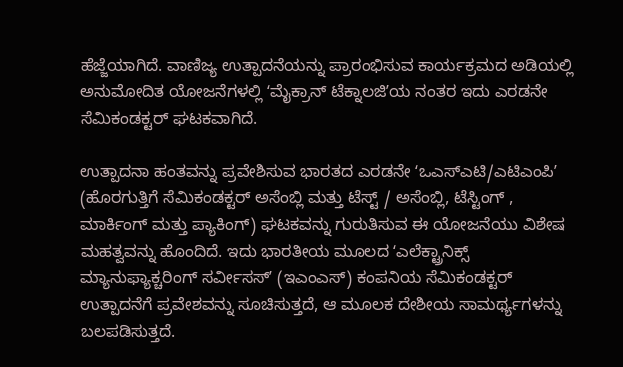ಹೆಜ್ಜೆಯಾಗಿದೆ. ವಾಣಿಜ್ಯ ಉತ್ಪಾದನೆಯನ್ನು ಪ್ರಾರಂಭಿಸುವ ಕಾರ್ಯಕ್ರಮದ ಅಡಿಯಲ್ಲಿ ಅನುಮೋದಿತ ಯೋಜನೆಗಳಲ್ಲಿ ʻಮೈಕ್ರಾನ್ ಟೆಕ್ನಾಲಜಿʼಯ ನಂತರ ಇದು ಎರಡನೇ ಸೆಮಿಕಂಡಕ್ಟರ್ ಘಟಕವಾಗಿದೆ.

ಉತ್ಪಾದನಾ ಹಂತವನ್ನು ಪ್ರವೇಶಿಸುವ ಭಾರತದ ಎರಡನೇ ʻಒಎಸ್ಎಟಿ/ಎಟಿಎಂಪಿʼ (ಹೊರಗುತ್ತಿಗೆ ಸೆಮಿಕಂಡಕ್ಟರ್ ಅಸೆಂಬ್ಲಿ ಮತ್ತು ಟೆಸ್ಟ್ / ಅಸೆಂಬ್ಲಿ, ಟೆಸ್ಟಿಂಗ್ , ಮಾರ್ಕಿಂಗ್ ಮತ್ತು ಪ್ಯಾಕಿಂಗ್) ಘಟಕವನ್ನು ಗುರುತಿಸುವ ಈ ಯೋಜನೆಯು ವಿಶೇಷ ಮಹತ್ವವನ್ನು ಹೊಂದಿದೆ. ಇದು ಭಾರತೀಯ ಮೂಲದ ʻಎಲೆಕ್ಟ್ರಾನಿಕ್ಸ್ ಮ್ಯಾನುಫ್ಯಾಕ್ಚರಿಂಗ್ ಸರ್ವೀಸಸ್ʼ (ಇಎಂಎಸ್) ಕಂಪನಿಯ ಸೆಮಿಕಂಡಕ್ಟರ್ ಉತ್ಪಾದನೆಗೆ ಪ್ರವೇಶವನ್ನು ಸೂಚಿಸುತ್ತದೆ, ಆ ಮೂಲಕ ದೇಶೀಯ ಸಾಮರ್ಥ್ಯಗಳನ್ನು ಬಲಪಡಿಸುತ್ತದೆ.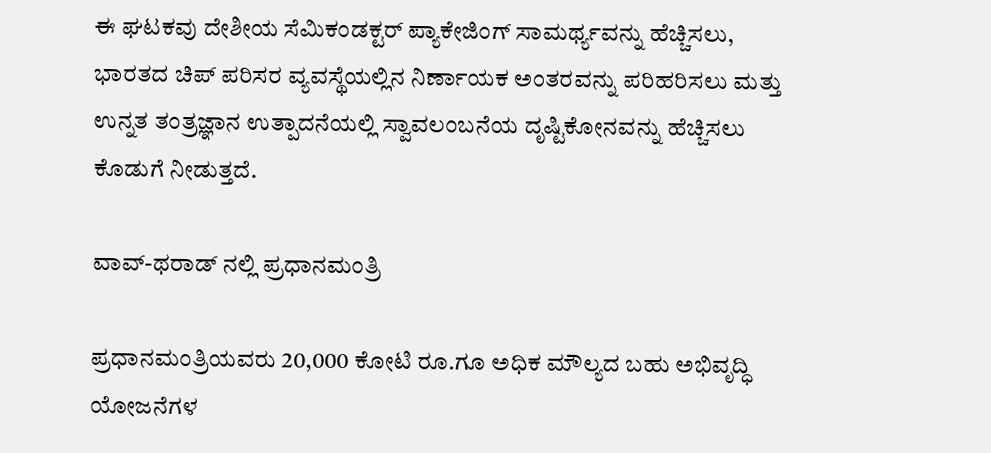ಈ ಘಟಕವು ದೇಶೀಯ ಸೆಮಿಕಂಡಕ್ಟರ್ ಪ್ಯಾಕೇಜಿಂಗ್ ಸಾಮರ್ಥ್ಯವನ್ನು ಹೆಚ್ಚಿಸಲು, ಭಾರತದ ಚಿಪ್ ಪರಿಸರ ವ್ಯವಸ್ಥೆಯಲ್ಲಿನ ನಿರ್ಣಾಯಕ ಅಂತರವನ್ನು ಪರಿಹರಿಸಲು ಮತ್ತು ಉನ್ನತ ತಂತ್ರಜ್ಞಾನ ಉತ್ಪಾದನೆಯಲ್ಲಿ ಸ್ವಾವಲಂಬನೆಯ ದೃಷ್ಟಿಕೋನವನ್ನು ಹೆಚ್ಚಿಸಲು ಕೊಡುಗೆ ನೀಡುತ್ತದೆ.

ವಾವ್-ಥರಾಡ್ ನಲ್ಲಿ ಪ್ರಧಾನಮಂತ್ರಿ

ಪ್ರಧಾನಮಂತ್ರಿಯವರು 20,000 ಕೋಟಿ ರೂ.ಗೂ ಅಧಿಕ ಮೌಲ್ಯದ ಬಹು ಅಭಿವೃದ್ಧಿ ಯೋಜನೆಗಳ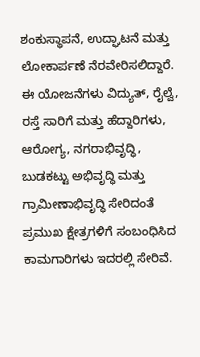ಶಂಕುಸ್ಥಾಪನೆ, ಉದ್ಘಾಟನೆ ಮತ್ತು ಲೋಕಾರ್ಪಣೆ ನೆರವೇರಿಸಲಿದ್ದಾರೆ. ಈ ಯೋಜನೆಗಳು ವಿದ್ಯುತ್, ರೈಲ್ವೆ, ರಸ್ತೆ ಸಾರಿಗೆ ಮತ್ತು ಹೆದ್ದಾರಿಗಳು, ಆರೋಗ್ಯ, ನಗರಾಭಿವೃದ್ಧಿ, ಬುಡಕಟ್ಟು ಅಭಿವೃದ್ಧಿ ಮತ್ತು ಗ್ರಾಮೀಣಾಭಿವೃದ್ಧಿ ಸೇರಿದಂತೆ ಪ್ರಮುಖ ಕ್ಷೇತ್ರಗಳಿಗೆ ಸಂಬಂಧಿಸಿದ ಕಾಮಗಾರಿಗಳು ಇದರಲ್ಲಿ ಸೇರಿವೆ.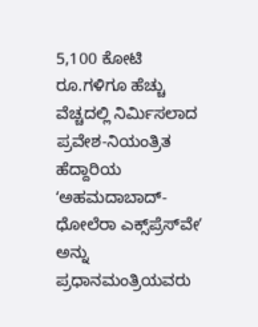5,100 ಕೋಟಿ ರೂ.ಗಳಿಗೂ ಹೆಚ್ಚು ವೆಚ್ಚದಲ್ಲಿ ನಿರ್ಮಿಸಲಾದ ಪ್ರವೇಶ-ನಿಯಂತ್ರಿತ ಹೆದ್ದಾರಿಯ ʻಅಹಮದಾಬಾದ್-ಧೋಲೆರಾ ಎಕ್ಸ್‌ಪ್ರೆಸ್‌ವೇʼ ಅನ್ನು ಪ್ರಧಾನಮಂತ್ರಿಯವರು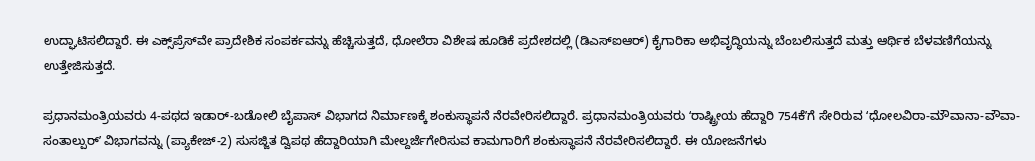ಉದ್ಘಾಟಿಸಲಿದ್ದಾರೆ. ಈ ಎಕ್ಸ್‌ಪ್ರೆಸ್‌ವೇ ಪ್ರಾದೇಶಿಕ ಸಂಪರ್ಕವನ್ನು ಹೆಚ್ಚಿಸುತ್ತದೆ, ಧೋಲೆರಾ ವಿಶೇಷ ಹೂಡಿಕೆ ಪ್ರದೇಶದಲ್ಲಿ (ಡಿಎಸ್ಐಆರ್) ಕೈಗಾರಿಕಾ ಅಭಿವೃದ್ಧಿಯನ್ನು ಬೆಂಬಲಿಸುತ್ತದೆ ಮತ್ತು ಆರ್ಥಿಕ ಬೆಳವಣಿಗೆಯನ್ನು ಉತ್ತೇಜಿಸುತ್ತದೆ.

ಪ್ರಧಾನಮಂತ್ರಿಯವರು 4-ಪಥದ ಇಡಾರ್-ಬಡೋಲಿ ಬೈಪಾಸ್ ವಿಭಾಗದ ನಿರ್ಮಾಣಕ್ಕೆ ಶಂಕುಸ್ಥಾಪನೆ ನೆರವೇರಿಸಲಿದ್ದಾರೆ. ಪ್ರಧಾನಮಂತ್ರಿಯವರು ʻರಾಷ್ಟ್ರೀಯ ಹೆದ್ದಾರಿ 754ಕೆʼಗೆ ಸೇರಿರುವ ʻಧೋಲವಿರಾ-ಮೌವಾನಾ-ವೌವಾ-ಸಂತಾಲ್ಪುರ್ʼ ವಿಭಾಗವನ್ನು (ಪ್ಯಾಕೇಜ್-2) ಸುಸಜ್ಜಿತ ದ್ವಿಪಥ ಹೆದ್ದಾರಿಯಾಗಿ ಮೇಲ್ದರ್ಜೆಗೇರಿಸುವ ಕಾಮಗಾರಿಗೆ ಶಂಕುಸ್ಥಾಪನೆ ನೆರವೇರಿಸಲಿದ್ದಾರೆ. ಈ ಯೋಜನೆಗಳು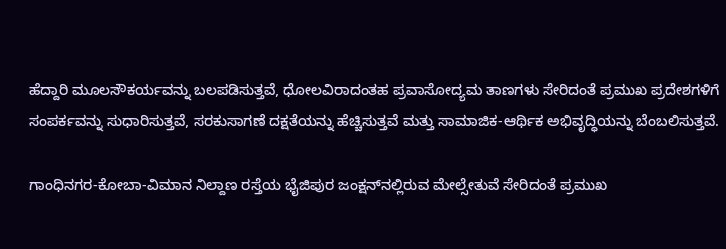ಹೆದ್ದಾರಿ ಮೂಲಸೌಕರ್ಯವನ್ನು ಬಲಪಡಿಸುತ್ತವೆ, ಧೋಲವಿರಾದಂತಹ ಪ್ರವಾಸೋದ್ಯಮ ತಾಣಗಳು ಸೇರಿದಂತೆ ಪ್ರಮುಖ ಪ್ರದೇಶಗಳಿಗೆ ಸಂಪರ್ಕವನ್ನು ಸುಧಾರಿಸುತ್ತವೆ, ಸರಕುಸಾಗಣೆ ದಕ್ಷತೆಯನ್ನು ಹೆಚ್ಚಿಸುತ್ತವೆ ಮತ್ತು ಸಾಮಾಜಿಕ-ಆರ್ಥಿಕ ಅಭಿವೃದ್ಧಿಯನ್ನು ಬೆಂಬಲಿಸುತ್ತವೆ.

ಗಾಂಧಿನಗರ-ಕೋಬಾ-ವಿಮಾನ ನಿಲ್ದಾಣ ರಸ್ತೆಯ ಭೈಜಿಪುರ ಜಂಕ್ಷನ್‌ನಲ್ಲಿರುವ ಮೇಲ್ಸೇತುವೆ ಸೇರಿದಂತೆ ಪ್ರಮುಖ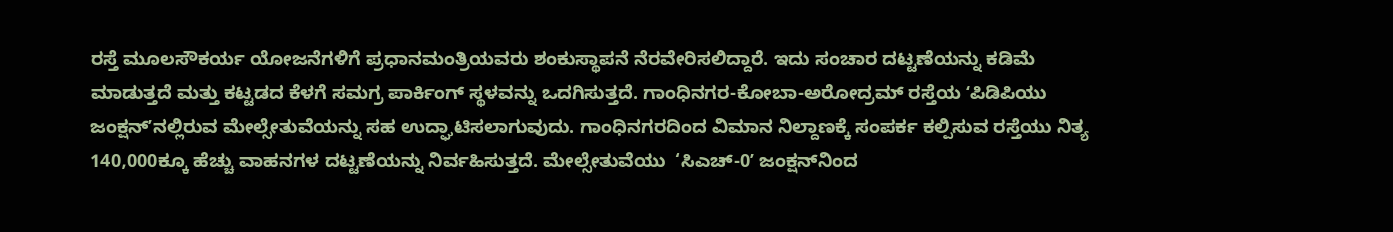ರಸ್ತೆ ಮೂಲಸೌಕರ್ಯ ಯೋಜನೆಗಳಿಗೆ ಪ್ರಧಾನಮಂತ್ರಿಯವರು ಶಂಕುಸ್ಥಾಪನೆ ನೆರವೇರಿಸಲಿದ್ದಾರೆ. ಇದು ಸಂಚಾರ ದಟ್ಟಣೆಯನ್ನು ಕಡಿಮೆ ಮಾಡುತ್ತದೆ ಮತ್ತು ಕಟ್ಟಡದ ಕೆಳಗೆ ಸಮಗ್ರ ಪಾರ್ಕಿಂಗ್ ಸ್ಥಳವನ್ನು ಒದಗಿಸುತ್ತದೆ. ಗಾಂಧಿನಗರ-ಕೋಬಾ-ಅರೋದ್ರಮ್ ರಸ್ತೆಯ ʻಪಿಡಿಪಿಯು ಜಂಕ್ಷನ್‌ʼನಲ್ಲಿರುವ ಮೇಲ್ಸೇತುವೆಯನ್ನು ಸಹ ಉದ್ಘಾಟಿಸಲಾಗುವುದು. ಗಾಂಧಿನಗರದಿಂದ ವಿಮಾನ ನಿಲ್ದಾಣಕ್ಕೆ ಸಂಪರ್ಕ ಕಲ್ಪಿಸುವ ರಸ್ತೆಯು ನಿತ್ಯ 140,000ಕ್ಕೂ ಹೆಚ್ಚು ವಾಹನಗಳ ದಟ್ಟಣೆಯನ್ನು ನಿರ್ವಹಿಸುತ್ತದೆ. ಮೇಲ್ಸೇತುವೆಯು  ‘ಸಿಎಚ್-0ʼ ಜಂಕ್ಷನ್‌ನಿಂದ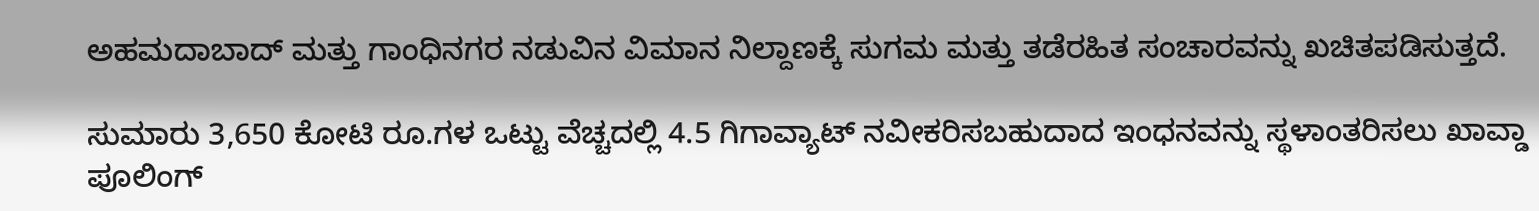ಅಹಮದಾಬಾದ್ ಮತ್ತು ಗಾಂಧಿನಗರ ನಡುವಿನ ವಿಮಾನ ನಿಲ್ದಾಣಕ್ಕೆ ಸುಗಮ ಮತ್ತು ತಡೆರಹಿತ ಸಂಚಾರವನ್ನು ಖಚಿತಪಡಿಸುತ್ತದೆ.

ಸುಮಾರು 3,650 ಕೋಟಿ ರೂ.ಗಳ ಒಟ್ಟು ವೆಚ್ಚದಲ್ಲಿ 4.5 ಗಿಗಾವ್ಯಾಟ್ ನವೀಕರಿಸಬಹುದಾದ ಇಂಧನವನ್ನು ಸ್ಥಳಾಂತರಿಸಲು ಖಾವ್ಡಾ ಪೂಲಿಂಗ್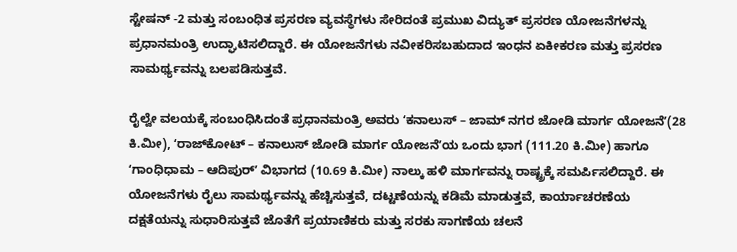ಸ್ಟೇಷನ್ -2 ಮತ್ತು ಸಂಬಂಧಿತ ಪ್ರಸರಣ ವ್ಯವಸ್ಥೆಗಳು ಸೇರಿದಂತೆ ಪ್ರಮುಖ ವಿದ್ಯುತ್ ಪ್ರಸರಣ ಯೋಜನೆಗಳನ್ನು ಪ್ರಧಾನಮಂತ್ರಿ ಉದ್ಘಾಟಿಸಲಿದ್ದಾರೆ. ಈ ಯೋಜನೆಗಳು ನವೀಕರಿಸಬಹುದಾದ ಇಂಧನ ಏಕೀಕರಣ ಮತ್ತು ಪ್ರಸರಣ ಸಾಮರ್ಥ್ಯವನ್ನು ಬಲಪಡಿಸುತ್ತವೆ.

ರೈಲ್ವೇ ವಲಯಕ್ಕೆ ಸಂಬಂಧಿಸಿದಂತೆ ಪ್ರಧಾನಮಂತ್ರಿ ಅವರು ʻಕನಾಲುಸ್ – ಜಾಮ್ ನಗರ ಜೋಡಿ ಮಾರ್ಗ ಯೋಜನೆʼ(28 ಕಿ.ಮೀ), ʻರಾಜ್‌ಕೋಟ್ – ಕನಾಲುಸ್ ಜೋಡಿ ಮಾರ್ಗ ಯೋಜನೆʼಯ ಒಂದು ಭಾಗ (111.20 ಕಿ.ಮೀ) ಹಾಗೂ ʻಗಾಂಧಿಧಾಮ – ಆದಿಪುರ್ʼ ವಿಭಾಗದ (10.69 ಕಿ.ಮೀ) ನಾಲ್ಕು ಹಳಿ ಮಾರ್ಗವನ್ನು ರಾಷ್ಟ್ರಕ್ಕೆ ಸಮರ್ಪಿಸಲಿದ್ದಾರೆ. ಈ ಯೋಜನೆಗಳು ರೈಲು ಸಾಮರ್ಥ್ಯವನ್ನು ಹೆಚ್ಚಿಸುತ್ತವೆ, ದಟ್ಟಣೆಯನ್ನು ಕಡಿಮೆ ಮಾಡುತ್ತವೆ, ಕಾರ್ಯಾಚರಣೆಯ ದಕ್ಷತೆಯನ್ನು ಸುಧಾರಿಸುತ್ತವೆ ಜೊತೆಗೆ ಪ್ರಯಾಣಿಕರು ಮತ್ತು ಸರಕು ಸಾಗಣೆಯ ಚಲನೆ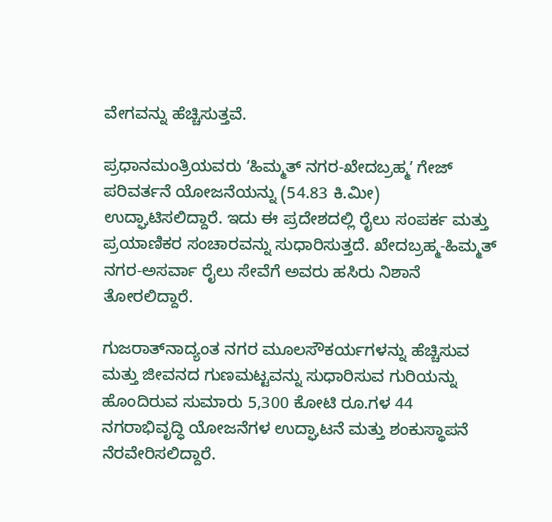ವೇಗವನ್ನು ಹೆಚ್ಚಿಸುತ್ತವೆ.

ಪ್ರಧಾನಮಂತ್ರಿಯವರು ʻಹಿಮ್ಮತ್ ನಗರ-ಖೇದಬ್ರಹ್ಮʼ ಗೇಜ್ ಪರಿವರ್ತನೆ ಯೋಜನೆಯನ್ನು (54.83 ಕಿ.ಮೀ) ಉದ್ಘಾಟಿಸಲಿದ್ದಾರೆ. ಇದು ಈ ಪ್ರದೇಶದಲ್ಲಿ ರೈಲು ಸಂಪರ್ಕ ಮತ್ತು ಪ್ರಯಾಣಿಕರ ಸಂಚಾರವನ್ನು ಸುಧಾರಿಸುತ್ತದೆ. ಖೇದಬ್ರಹ್ಮ-ಹಿಮ್ಮತ್ ನಗರ-ಅಸರ್ವಾ ರೈಲು ಸೇವೆಗೆ ಅವರು ಹಸಿರು ನಿಶಾನೆ ತೋರಲಿದ್ದಾರೆ.

ಗುಜರಾತ್‌ನಾದ್ಯಂತ ನಗರ ಮೂಲಸೌಕರ್ಯಗಳನ್ನು ಹೆಚ್ಚಿಸುವ ಮತ್ತು ಜೀವನದ ಗುಣಮಟ್ಟವನ್ನು ಸುಧಾರಿಸುವ ಗುರಿಯನ್ನು ಹೊಂದಿರುವ ಸುಮಾರು 5,300 ಕೋಟಿ ರೂ.ಗಳ 44 ನಗರಾಭಿವೃದ್ಧಿ ಯೋಜನೆಗಳ ಉದ್ಘಾಟನೆ ಮತ್ತು ಶಂಕುಸ್ಥಾಪನೆ ನೆರವೇರಿಸಲಿದ್ದಾರೆ.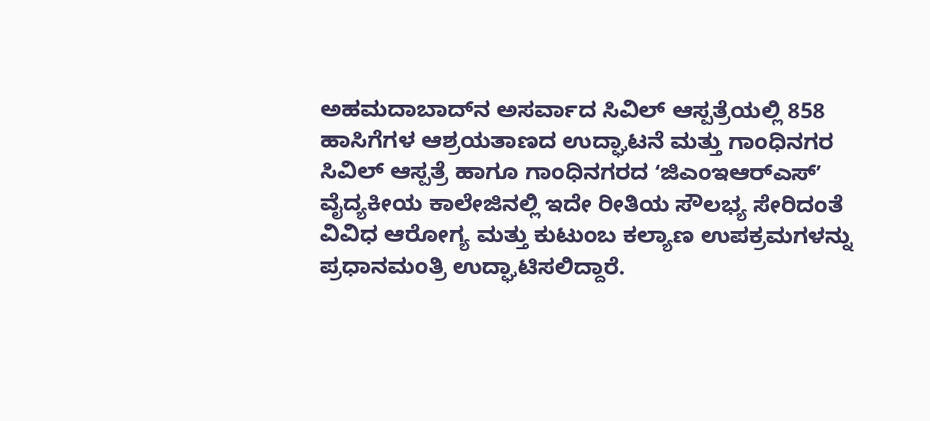ಅಹಮದಾಬಾದ್‌ನ ಅಸರ್ವಾದ ಸಿವಿಲ್ ಆಸ್ಪತ್ರೆಯಲ್ಲಿ 858 ಹಾಸಿಗೆಗಳ ಆಶ್ರಯತಾಣದ ಉದ್ಘಾಟನೆ ಮತ್ತು ಗಾಂಧಿನಗರ ಸಿವಿಲ್ ಆಸ್ಪತ್ರೆ ಹಾಗೂ ಗಾಂಧಿನಗರದ ʻಜಿಎಂಇಆರ್‌ಎಸ್ʼ ವೈದ್ಯಕೀಯ ಕಾಲೇಜಿನಲ್ಲಿ ಇದೇ ರೀತಿಯ ಸೌಲಭ್ಯ ಸೇರಿದಂತೆ ವಿವಿಧ ಆರೋಗ್ಯ ಮತ್ತು ಕುಟುಂಬ ಕಲ್ಯಾಣ ಉಪಕ್ರಮಗಳನ್ನು ಪ್ರಧಾನಮಂತ್ರಿ ಉದ್ಘಾಟಿಸಲಿದ್ದಾರೆ.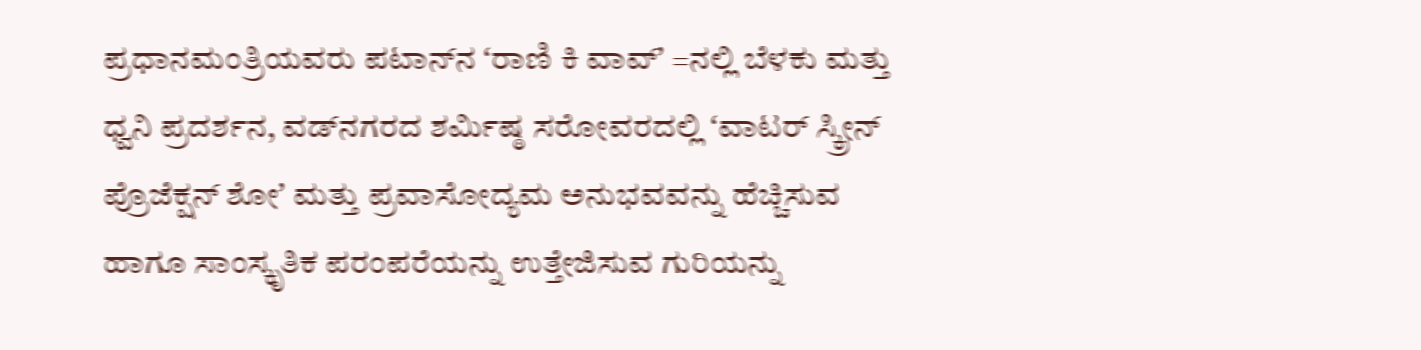ಪ್ರಧಾನಮಂತ್ರಿಯವರು ಪಟಾನ್‌ನ ʻರಾಣಿ ಕಿ ವಾವ್ʼ =ನಲ್ಲಿ ಬೆಳಕು ಮತ್ತು ಧ್ವನಿ ಪ್ರದರ್ಶನ, ವಡ್‌ನಗರದ ಶರ್ಮಿಷ್ಠ ಸರೋವರದಲ್ಲಿ ʻವಾಟರ್ ಸ್ಕ್ರೀನ್ ಪ್ರೊಜೆಕ್ಷನ್ ಶೋʼ ಮತ್ತು ಪ್ರವಾಸೋದ್ಯಮ ಅನುಭವವನ್ನು ಹೆಚ್ಚಿಸುವ ಹಾಗೂ ಸಾಂಸ್ಕೃತಿಕ ಪರಂಪರೆಯನ್ನು ಉತ್ತೇಜಿಸುವ ಗುರಿಯನ್ನು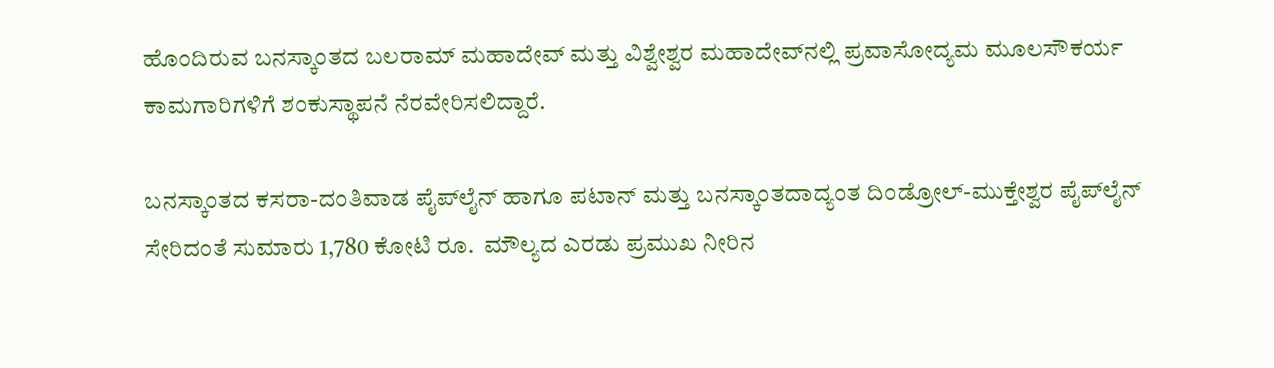ಹೊಂದಿರುವ ಬನಸ್ಕಾಂತದ ಬಲರಾಮ್ ಮಹಾದೇವ್ ಮತ್ತು ವಿಶ್ವೇಶ್ವರ ಮಹಾದೇವ್‌ನಲ್ಲಿ ಪ್ರವಾಸೋದ್ಯಮ ಮೂಲಸೌಕರ್ಯ ಕಾಮಗಾರಿಗಳಿಗೆ ಶಂಕುಸ್ಥಾಪನೆ ನೆರವೇರಿಸಲಿದ್ದಾರೆ.

ಬನಸ್ಕಾಂತದ ಕಸರಾ-ದಂತಿವಾಡ ಪೈಪ್‌ಲೈನ್‌ ಹಾಗೂ ಪಟಾನ್ ಮತ್ತು ಬನಸ್ಕಾಂತದಾದ್ಯಂತ ದಿಂಡ್ರೋಲ್-ಮುಕ್ತೇಶ್ವರ ಪೈಪ್‌ಲೈನ್‌ ಸೇರಿದಂತೆ ಸುಮಾರು 1,780 ಕೋಟಿ ರೂ.  ಮೌಲ್ಯದ ಎರಡು ಪ್ರಮುಖ ನೀರಿನ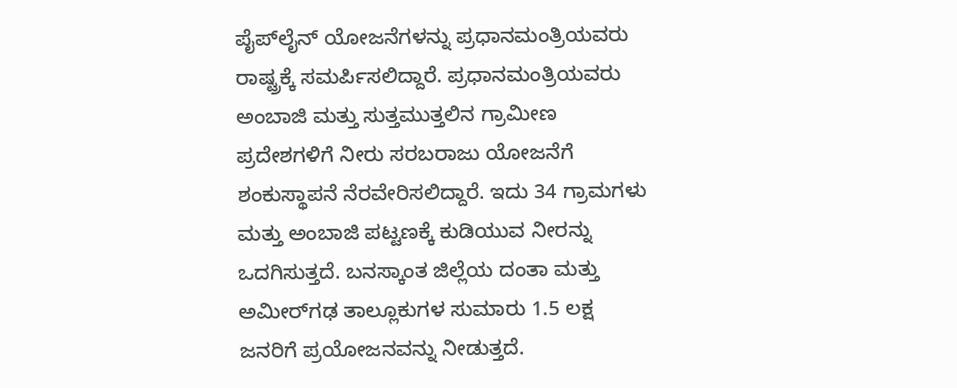ಪೈಪ್‌ಲೈನ್‌ ಯೋಜನೆಗಳನ್ನು ಪ್ರಧಾನಮಂತ್ರಿಯವರು ರಾಷ್ಟ್ರಕ್ಕೆ ಸಮರ್ಪಿಸಲಿದ್ದಾರೆ. ಪ್ರಧಾನಮಂತ್ರಿಯವರು ಅಂಬಾಜಿ ಮತ್ತು ಸುತ್ತಮುತ್ತಲಿನ ಗ್ರಾಮೀಣ ಪ್ರದೇಶಗಳಿಗೆ ನೀರು ಸರಬರಾಜು ಯೋಜನೆಗೆ ಶಂಕುಸ್ಥಾಪನೆ ನೆರವೇರಿಸಲಿದ್ದಾರೆ. ಇದು 34 ಗ್ರಾಮಗಳು ಮತ್ತು ಅಂಬಾಜಿ ಪಟ್ಟಣಕ್ಕೆ ಕುಡಿಯುವ ನೀರನ್ನು ಒದಗಿಸುತ್ತದೆ. ಬನಸ್ಕಾಂತ ಜಿಲ್ಲೆಯ ದಂತಾ ಮತ್ತು ಅಮೀರ್‌ಗಢ ತಾಲ್ಲೂಕುಗಳ ಸುಮಾರು 1.5 ಲಕ್ಷ ಜನರಿಗೆ ಪ್ರಯೋಜನವನ್ನು ನೀಡುತ್ತದೆ.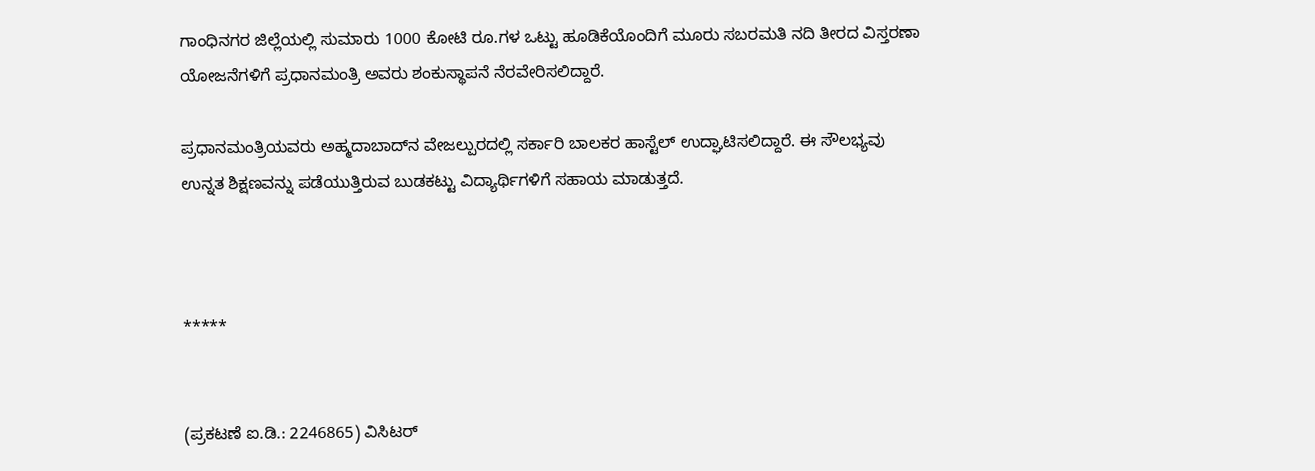ಗಾಂಧಿನಗರ ಜಿಲ್ಲೆಯಲ್ಲಿ ಸುಮಾರು 1000 ಕೋಟಿ ರೂ.ಗಳ ಒಟ್ಟು ಹೂಡಿಕೆಯೊಂದಿಗೆ ಮೂರು ಸಬರಮತಿ ನದಿ ತೀರದ ವಿಸ್ತರಣಾ ಯೋಜನೆಗಳಿಗೆ ಪ್ರಧಾನಮಂತ್ರಿ ಅವರು ಶಂಕುಸ್ಥಾಪನೆ ನೆರವೇರಿಸಲಿದ್ದಾರೆ.

ಪ್ರಧಾನಮಂತ್ರಿಯವರು ಅಹ್ಮದಾಬಾದ್‌ನ ವೇಜಲ್ಪುರದಲ್ಲಿ ಸರ್ಕಾರಿ ಬಾಲಕರ ಹಾಸ್ಟೆಲ್ ಉದ್ಘಾಟಿಸಲಿದ್ದಾರೆ. ಈ ಸೌಲಭ್ಯವು ಉನ್ನತ ಶಿಕ್ಷಣವನ್ನು ಪಡೆಯುತ್ತಿರುವ ಬುಡಕಟ್ಟು ವಿದ್ಯಾರ್ಥಿಗಳಿಗೆ ಸಹಾಯ ಮಾಡುತ್ತದೆ.



*****


(ಪ್ರಕಟಣೆ ಐ.ಡಿ.: 2246865) ವಿಸಿಟರ್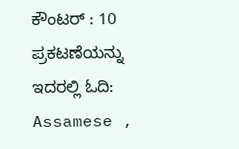ಕೌಂಟರ್ : 10
ಪ್ರಕಟಣೆಯನ್ನು ಇದರಲ್ಲಿ ಓದಿ: Assamese ,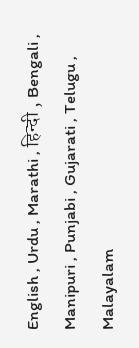English , Urdu , Marathi , हिन्दी , Bengali , Manipuri , Punjabi , Gujarati , Telugu , Malayalam